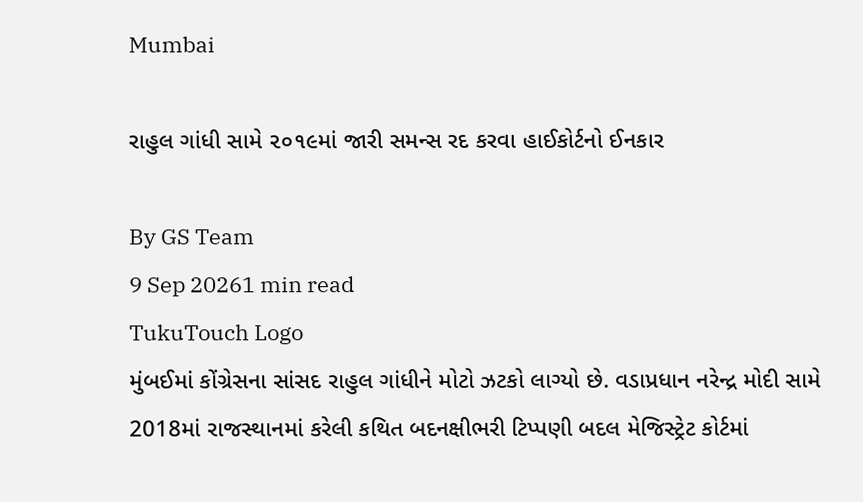Mumbai

રાહુલ ગાંધી સામે ૨૦૧૯માં જારી સમન્સ રદ કરવા હાઈકોર્ટનો ઈનકાર

By GS Team
9 Sep 20261 min read
TukuTouch Logo
મુંબઈમાં કોંગ્રેસના સાંસદ રાહુલ ગાંધીને મોટો ઝટકો લાગ્યો છે. વડાપ્રધાન નરેન્દ્ર મોદી સામે 2018માં રાજસ્થાનમાં કરેલી કથિત બદનક્ષીભરી ટિપ્પણી બદલ મેજિસ્ટ્રેટ કોર્ટમાં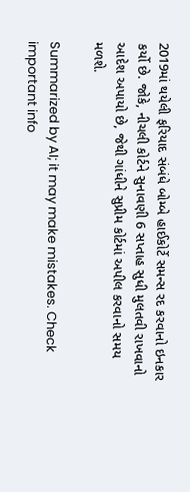2019માં થયેલી ફરિયાદ સંબંધે બોમ્બે હાઈકોર્ટે સમન્સ રદ કરવાનો ઇનકાર કર્યો છે. જોકે, નીચલી કોર્ટને સુનાવણી 6 સપ્તાહ સુધી મુલતવી રાખવાનો આદેશ અપાયો છે, જેથી ગાંધીને સુપ્રીમ કોર્ટમાં અપીલ કરવાનો સમય મળશે.

Summarized by AI; it may make mistakes. Check important info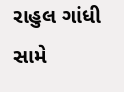રાહુલ ગાંધી સામે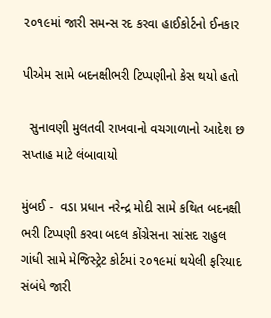૨૦૧૯માં જારી સમન્સ રદ કરવા હાઈકોર્ટનો ઈનકાર

પીએમ સામે બદનક્ષીભરી ટિપ્પણીનો કેસ થયો હતો

  સુનાવણી મુલતવી રાખવાનો વચગાળાનો આદેશ છ સપ્તાહ માટે લંબાવાયો

મુંબઈ -  વડા પ્રધાન નરેન્દ્ર મોદી સામે કથિત બદનક્ષી ભરી ટિપ્પણી કરવા બદલ કોંગ્રેસના સાંસદ રાહુલ ગાંધી સામે મેજિસ્ટ્રેટ કોર્ટમાં ૨૦૧૯માં થયેલી ફરિયાદ સંબંધે જારી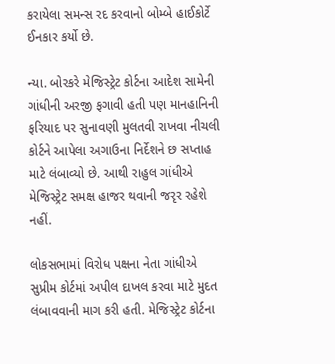કરાયેલા સમન્સ રદ કરવાનો બોમ્બે હાઈકોર્ટે ઈનકાર કર્યો છે.

ન્યા. બોરકરે મેજિસ્ટ્રેટ કોર્ટના આદેશ સામેની ગાંધીની અરજી ફગાવી હતી પણ માનહાનિની ફરિયાદ પર સુનાવણી મુલતવી રાખવા નીચલી કોર્ટને આપેલા અગાઉના નિર્દેશને છ સપ્તાહ માટે લંબાવ્યો છે. આથી રાહુલ ગાંધીએ મેજિસ્ટ્રેટ સમક્ષ હાજર થવાની જરૃર રહેશે નહીં.

લોકસભામાં વિરોધ પક્ષના નેતા ગાંધીએ સુપ્રીમ કોર્ટમાં અપીલ દાખલ કરવા માટે મુદત લંબાવવાની માગ કરી હતી. મેજિસ્ટ્રેટ કોર્ટના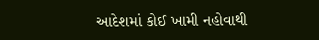આદેશમાં કોઈ ખામી નહોવાથી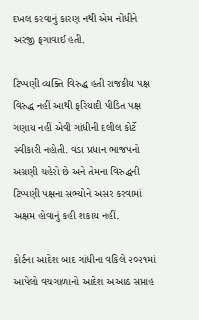દખલ કરવાનું કારણ નથી એમ નોંધીને અરજી ફગાવાઈ હતી.

ટિપ્પણી વ્યક્તિ વિરુદ્ધ હતી રાજકીય પક્ષ વિરુદ્ધ નહીં આથી ફરિયાદી પીડિત પક્ષ ગણાય નહીં એવી ગાંધીની દલીલ કોર્ટે સ્વીકારી નહોતી. વડા પ્રધાન ભાજપનો અગ્રણી ચહેરો છે અને તેમના વિરુદ્ધની ટિપ્પણી પક્ષના સભ્યોને અસર કરવામાં અક્ષમ હોવાનું કહી શકાય નહીં.

કોર્ટના આદેશ બાદ ગાંધીના વકિલે ૨૦૨૧માં આપેલો વચગાળાનો આદેશ અઆઠ સપ્તાહ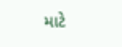માટે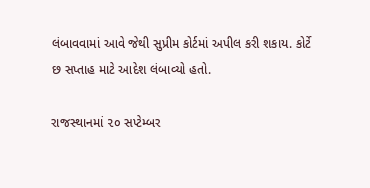લંબાવવામાં આવે જેથી સુપ્રીમ કોર્ટમાં અપીલ કરી શકાય. કોર્ટે છ સપ્તાહ માટે આદેશ લંબાવ્યો હતો.

રાજસ્થાનમાં ૨૦ સપ્ટેમ્બર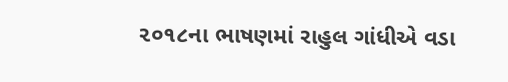૨૦૧૮ના ભાષણમાં રાહુલ ગાંધીએ વડા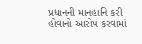પ્રધાનની માનહાનિ કરી હોવાનો આરોપ કરવામાં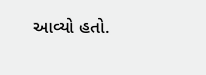આવ્યો હતો.